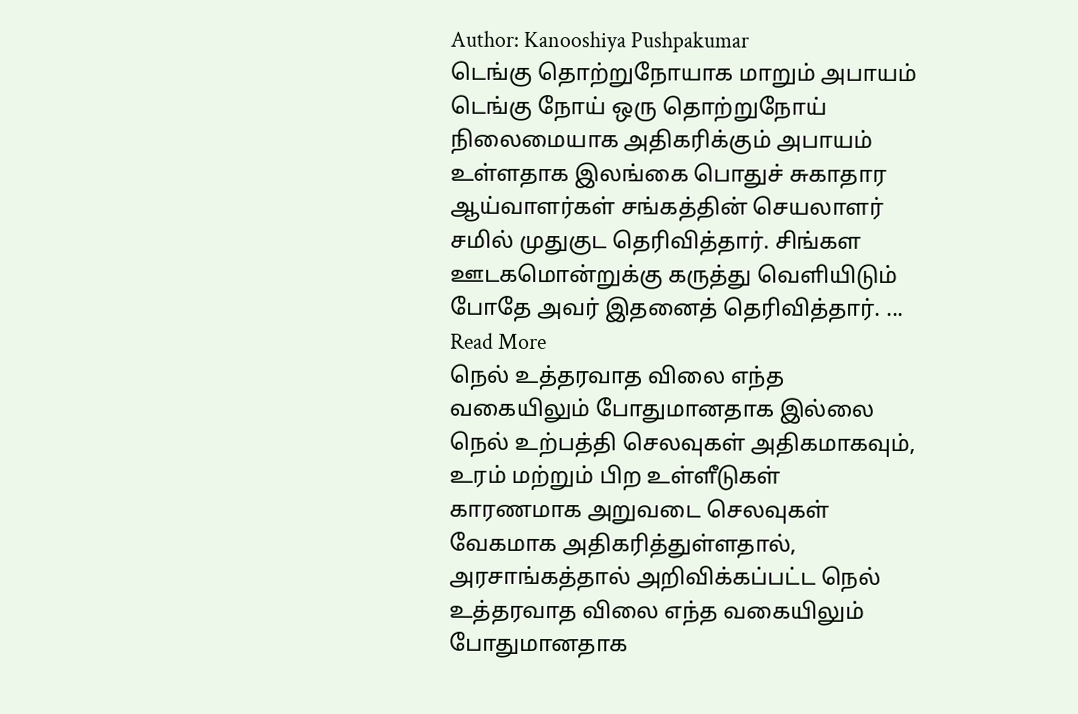Author: Kanooshiya Pushpakumar
டெங்கு தொற்றுநோயாக மாறும் அபாயம்
டெங்கு நோய் ஒரு தொற்றுநோய் நிலைமையாக அதிகரிக்கும் அபாயம் உள்ளதாக இலங்கை பொதுச் சுகாதார ஆய்வாளர்கள் சங்கத்தின் செயலாளர் சமில் முதுகுட தெரிவித்தார். சிங்கள ஊடகமொன்றுக்கு கருத்து வெளியிடும் போதே அவர் இதனைத் தெரிவித்தார். ... Read More
நெல் உத்தரவாத விலை எந்த வகையிலும் போதுமானதாக இல்லை
நெல் உற்பத்தி செலவுகள் அதிகமாகவும், உரம் மற்றும் பிற உள்ளீடுகள் காரணமாக அறுவடை செலவுகள் வேகமாக அதிகரித்துள்ளதால், அரசாங்கத்தால் அறிவிக்கப்பட்ட நெல் உத்தரவாத விலை எந்த வகையிலும் போதுமானதாக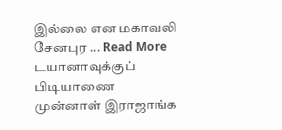இல்லை என மகாவலி சேனபுர ... Read More
டயானாவுக்குப் பிடியாணை
முன்னாள் இராஜாங்க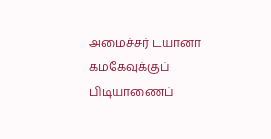அமைச்சர் டயானா கமகேவுக்குப் பிடியாணைப்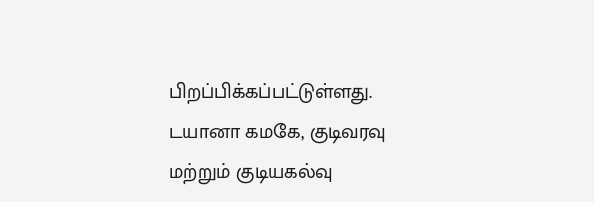பிறப்பிக்கப்பட்டுள்ளது. டயானா கமகே, குடிவரவு மற்றும் குடியகல்வு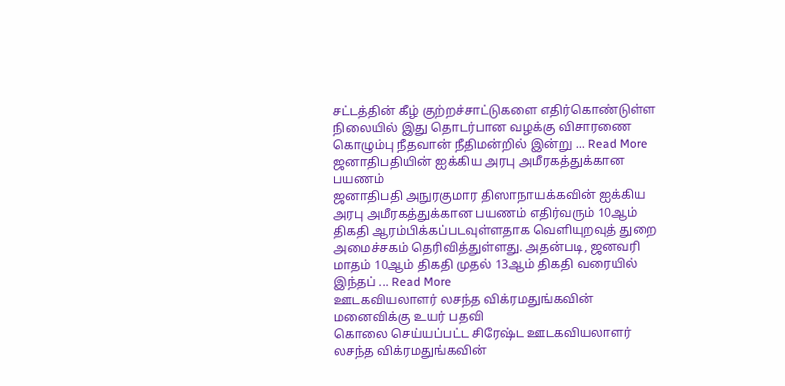சட்டத்தின் கீழ் குற்றச்சாட்டுகளை எதிர்கொண்டுள்ள நிலையில் இது தொடர்பான வழக்கு விசாரணை கொழும்பு நீதவான் நீதிமன்றில் இன்று ... Read More
ஜனாதிபதியின் ஐக்கிய அரபு அமீரகத்துக்கான பயணம்
ஜனாதிபதி அநுரகுமார திஸாநாயக்கவின் ஐக்கிய அரபு அமீரகத்துக்கான பயணம் எதிர்வரும் 10ஆம் திகதி ஆரம்பிக்கப்படவுள்ளதாக வெளியுறவுத் துறை அமைச்சகம் தெரிவித்துள்ளது. அதன்படி, ஜனவரி மாதம் 10ஆம் திகதி முதல் 13ஆம் திகதி வரையில் இந்தப் ... Read More
ஊடகவியலாளர் லசந்த விக்ரமதுங்கவின் மனைவிக்கு உயர் பதவி
கொலை செய்யப்பட்ட சிரேஷ்ட ஊடகவியலாளர் லசந்த விக்ரமதுங்கவின்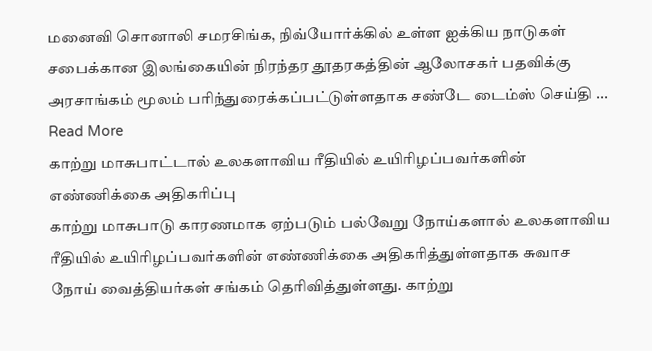மனைவி சொனாலி சமரசிங்க, நிவ்யோர்க்கில் உள்ள ஐக்கிய நாடுகள் சபைக்கான இலங்கையின் நிரந்தர தூதரகத்தின் ஆலோசகர் பதவிக்கு அரசாங்கம் மூலம் பரிந்துரைக்கப்பட்டுள்ளதாக சண்டே டைம்ஸ் செய்தி ... Read More
காற்று மாசுபாட்டால் உலகளாவிய ரீதியில் உயிரிழப்பவர்களின் எண்ணிக்கை அதிகரிப்பு
காற்று மாசுபாடு காரணமாக ஏற்படும் பல்வேறு நோய்களால் உலகளாவிய ரீதியில் உயிரிழப்பவர்களின் எண்ணிக்கை அதிகரித்துள்ளதாக சுவாச நோய் வைத்தியர்கள் சங்கம் தெரிவித்துள்ளது. காற்று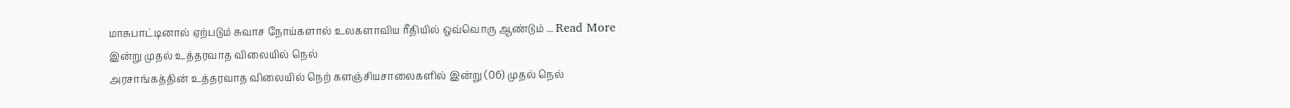மாசுபாட்டினால் ஏற்படும் சுவாச நோய்களால் உலகளாவிய ரீதியில் ஒவ்வொரு ஆண்டும் ... Read More
இன்று முதல் உத்தரவாத விலையில் நெல்
அரசாங்கத்தின் உத்தரவாத விலையில் நெற் களஞ்சியசாலைகளில் இன்று (06) முதல் நெல்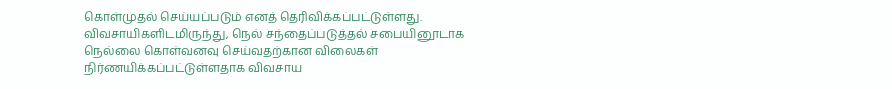கொள்முதல் செய்யப்படும் எனத் தெரிவிக்கப்பட்டுள்ளது. விவசாயிகளிடமிருந்து, நெல் சந்தைப்படுத்தல் சபையினூடாக நெல்லை கொள்வனவு செய்வதற்கான விலைகள் நிர்ணயிக்கப்பட்டுள்ளதாக விவசாய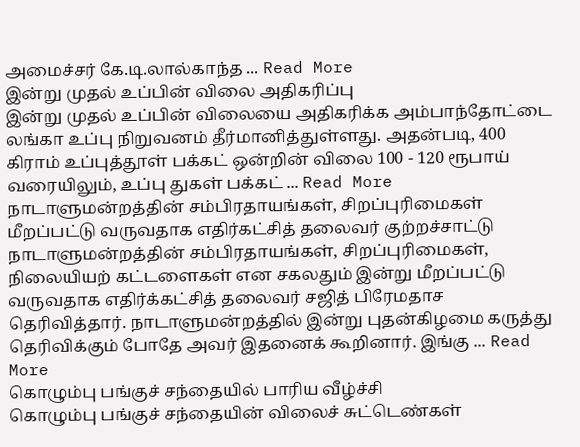அமைச்சர் கே.டி.லால்காந்த ... Read More
இன்று முதல் உப்பின் விலை அதிகரிப்பு
இன்று முதல் உப்பின் விலையை அதிகரிக்க அம்பாந்தோட்டை லங்கா உப்பு நிறுவனம் தீர்மானித்துள்ளது. அதன்படி, 400 கிராம் உப்புத்தூள் பக்கட் ஒன்றின் விலை 100 - 120 ரூபாய் வரையிலும், உப்பு துகள் பக்கட் ... Read More
நாடாளுமன்றத்தின் சம்பிரதாயங்கள், சிறப்புரிமைகள் மீறப்பட்டு வருவதாக எதிர்கட்சித் தலைவர் குற்றச்சாட்டு
நாடாளுமன்றத்தின் சம்பிரதாயங்கள், சிறப்புரிமைகள், நிலையியற் கட்டளைகள் என சகலதும் இன்று மீறப்பட்டு வருவதாக எதிர்க்கட்சித் தலைவர் சஜித் பிரேமதாச தெரிவித்தார். நாடாளுமன்றத்தில் இன்று புதன்கிழமை கருத்து தெரிவிக்கும் போதே அவர் இதனைக் கூறினார். இங்கு ... Read More
கொழும்பு பங்குச் சந்தையில் பாரிய வீழ்ச்சி
கொழும்பு பங்குச் சந்தையின் விலைச் சுட்டெண்கள்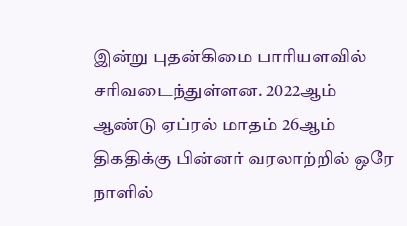இன்று புதன்கிமை பாரியளவில் சரிவடைந்துள்ளன. 2022ஆம் ஆண்டு ஏப்ரல் மாதம் 26ஆம் திகதிக்கு பின்னர் வரலாற்றில் ஒரே நாளில்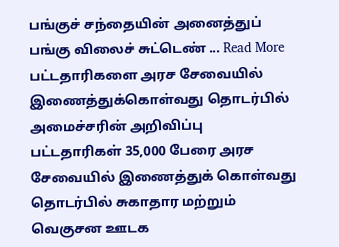பங்குச் சந்தையின் அனைத்துப் பங்கு விலைச் சுட்டெண் ... Read More
பட்டதாரிகளை அரச சேவையில் இணைத்துக்கொள்வது தொடர்பில் அமைச்சரின் அறிவிப்பு
பட்டதாரிகள் 35,000 பேரை அரச சேவையில் இணைத்துக் கொள்வது தொடர்பில் சுகாதார மற்றும் வெகுசன ஊடக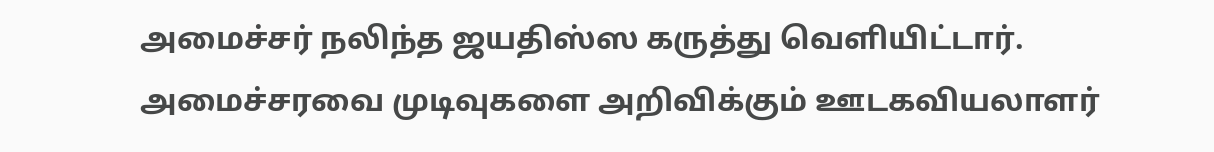அமைச்சர் நலிந்த ஜயதிஸ்ஸ கருத்து வெளியிட்டார். அமைச்சரவை முடிவுகளை அறிவிக்கும் ஊடகவியலாளர்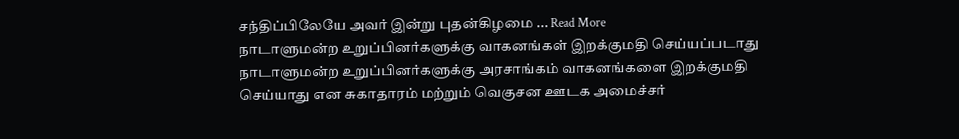சந்திப்பிலேயே அவர் இன்று புதன்கிழமை ... Read More
நாடாளுமன்ற உறுப்பினர்களுக்கு வாகனங்கள் இறக்குமதி செய்யப்படாது
நாடாளுமன்ற உறுப்பினர்களுக்கு அரசாங்கம் வாகனங்களை இறக்குமதி செய்யாது என சுகாதாரம் மற்றும் வெகுசன ஊடக அமைச்சர்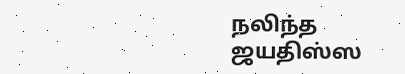நலிந்த ஜயதிஸ்ஸ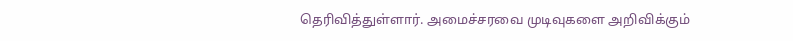தெரிவித்துள்ளார். அமைச்சரவை முடிவுகளை அறிவிக்கும்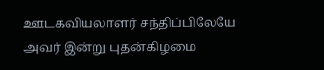ஊடகவியலாளர் சந்திப்பிலேயே அவர் இன்று புதன்கிழமை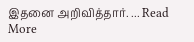இதனை அறிவித்தார். ... Read More